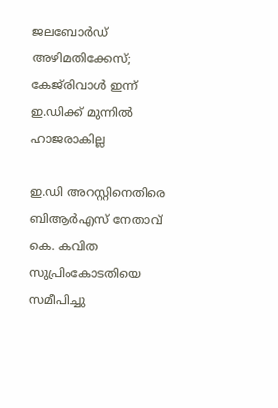ജലബോർഡ് അഴിമതിക്കേസ്; കേജ്‍രിവാൾ ഇന്ന് ഇ.ഡിക്ക് മുന്നിൽ ഹാജരാകില്ല

ഇ.ഡി അറസ്റ്റിനെതിരെ ബിആര്‍എസ് നേതാവ് കെ. കവിത സുപ്രിംകോടതിയെ സമീപിച്ചു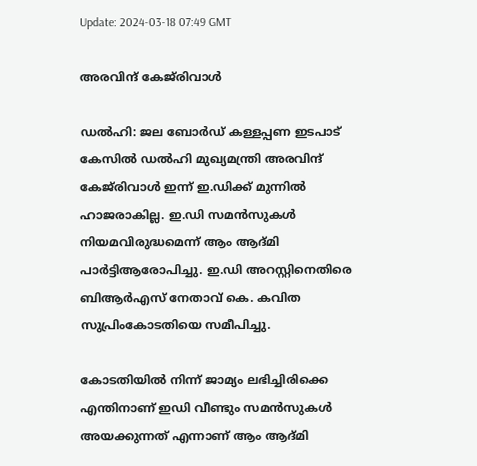Update: 2024-03-18 07:49 GMT

അരവിന്ദ് കേജ്‍രിവാള്‍

ഡല്‍ഹി: ജല ബോർഡ്‌ കള്ളപ്പണ ഇടപാട് കേസിൽ ഡൽഹി മുഖ്യമന്ത്രി അരവിന്ദ് കേജ്‍രിവാൾ ഇന്ന് ഇ.ഡിക്ക് മുന്നിൽ ഹാജരാകില്ല. ഇ.ഡി സമൻസുകൾ നിയമവിരുദ്ധമെന്ന് ആം ആദ്മി പാർട്ടിആരോപിച്ചു. ഇ.ഡി അറസ്റ്റിനെതിരെ ബിആര്‍എസ് നേതാവ് കെ. കവിത സുപ്രിംകോടതിയെ സമീപിച്ചു.

കോടതിയിൽ നിന്ന് ജാമ്യം ലഭിച്ചിരിക്കെ എന്തിനാണ് ഇഡി വീണ്ടും സമൻസുകൾ അയക്കുന്നത് എന്നാണ് ആം ആദ്മി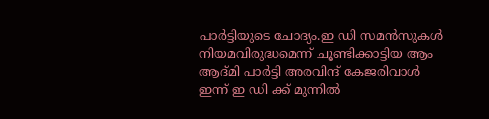പാർട്ടിയുടെ ചോദ്യം.ഇ ഡി സമൻസുകൾ നിയമവിരുദ്ധമെന്ന് ചൂണ്ടിക്കാട്ടിയ ആം ആദ്മി പാർട്ടി അരവിന്ദ് കേജരിവാൾ ഇന്ന് ഇ ഡി ക്ക് മുന്നിൽ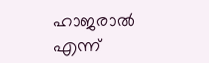ഹാജരാൽ എന്ന്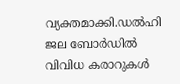വ്യക്തമാക്കി.ഡൽഹി ജല ബോർഡിൽ വിവിധ കരാറുകൾ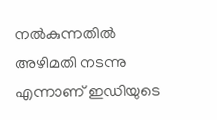നൽകുന്നതിൽ അഴിമതി നടന്നു എന്നാണ് ഇഡിയുടെ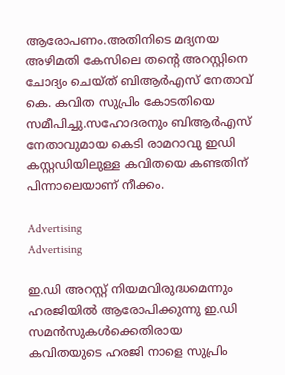ആരോപണം.അതിനിടെ മദ്യനയ അഴിമതി കേസിലെ തൻ്റെ അറസ്റ്റിനെ ചോദ്യം ചെയ്ത് ബിആർഎസ് നേതാവ് കെ. കവിത സുപ്രിം കോടതിയെ സമീപിച്ചു.സഹോദരനും ബിആർഎസ് നേതാവുമായ കെടി രാമറാവു ഇഡി കസ്റ്റഡിയിലുള്ള കവിതയെ കണ്ടതിന് പിന്നാലെയാണ് നീക്കം.

Advertising
Advertising

ഇ.ഡി അറസ്റ്റ് നിയമവിരുദ്ധമെന്നും ഹരജിയിൽ ആരോപിക്കുന്നു ഇ.ഡി സമൻസുകൾക്കെതിരായ കവിതയുടെ ഹരജി നാളെ സുപ്രിം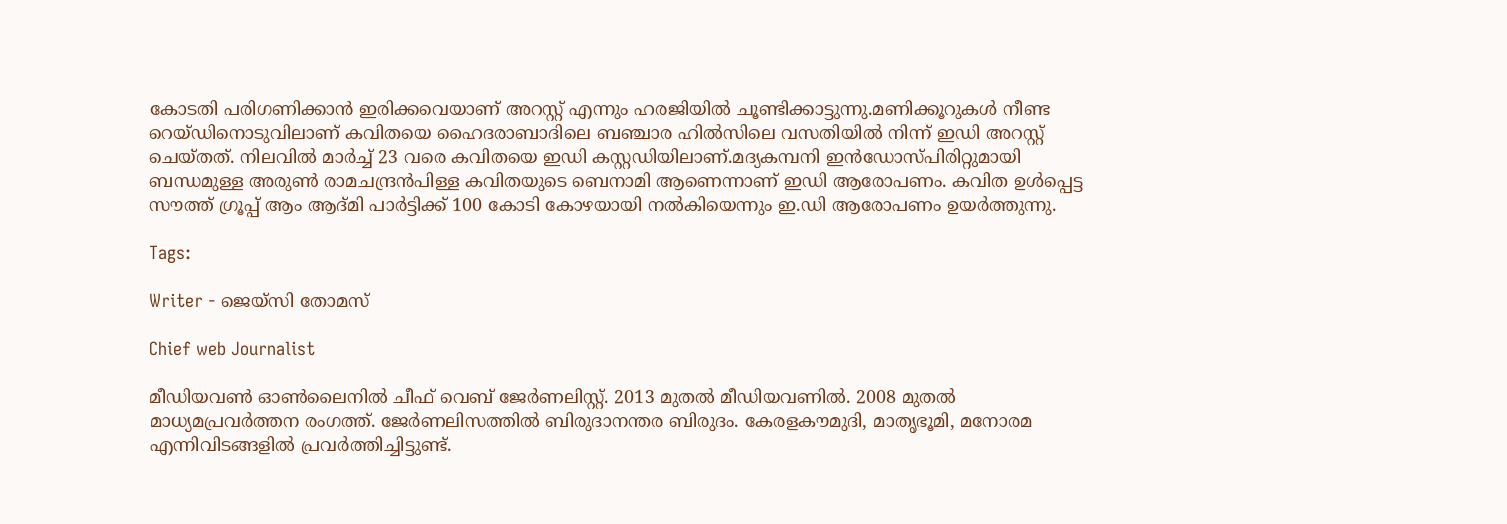കോടതി പരിഗണിക്കാൻ ഇരിക്കവെയാണ് അറസ്റ്റ് എന്നും ഹരജിയിൽ ചൂണ്ടിക്കാട്ടുന്നു.മണിക്കൂറുകൾ നീണ്ട റെയ്ഡിനൊടുവിലാണ് കവിതയെ ഹൈദരാബാദിലെ ബഞ്ചാര ഹിൽസിലെ വസതിയിൽ നിന്ന് ഇഡി അറസ്റ്റ് ചെയ്തത്. നിലവിൽ മാർച്ച് 23 വരെ കവിതയെ ഇഡി കസ്റ്റഡിയിലാണ്.മദ്യകമ്പനി ഇന്‍ഡോസ്പിരിറ്റുമായി ബന്ധമുള്ള അരുണ്‍ രാമചന്ദ്രന്‍പിള്ള കവിതയുടെ ബെനാമി ആണെന്നാണ് ഇഡി ആരോപണം. കവിത ഉള്‍പ്പെട്ട സൗത്ത് ഗ്രൂപ്പ് ആം ആദ്മി പാര്‍ട്ടിക്ക് 100 കോടി കോഴയായി നല്‍കിയെന്നും ഇ.ഡി ആരോപണം ഉയർത്തുന്നു.

Tags:

Writer - ജെയ്സി തോമസ്

Chief web Journalist

മീഡിയവൺ ഓൺലൈനിൽ ചീഫ് വെബ് ജേർണലിസ്റ്റ്. 2013 മുതൽ മീഡിയവണിൽ. 2008 മുതൽ മാധ്യമപ്രവർത്തന രംഗത്ത്. ജേർണലിസത്തിൽ ബിരുദാനന്തര ബിരുദം. കേരളകൗമുദി, മാതൃഭൂമി, മനോരമ എന്നിവിടങ്ങളിൽ പ്രവർത്തിച്ചിട്ടുണ്ട്.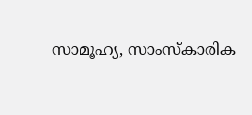സാമൂഹ്യ, സാംസ്‌കാരിക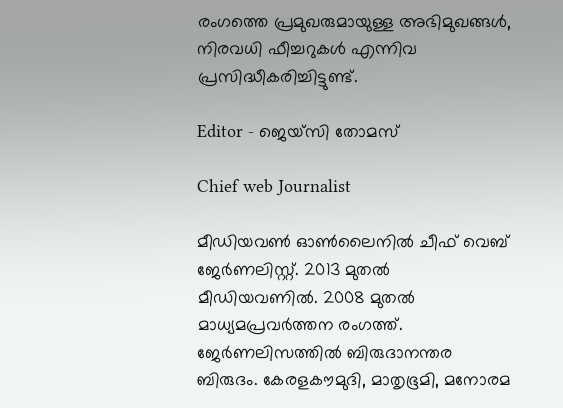രംഗത്തെ പ്രമുഖരുമായുള്ള അഭിമുഖങ്ങൾ, നിരവധി ഫീച്ചറുകൾ എന്നിവ പ്രസിദ്ധീകരിച്ചിട്ടുണ്ട്.

Editor - ജെയ്സി തോമസ്

Chief web Journalist

മീഡിയവൺ ഓൺലൈനിൽ ചീഫ് വെബ് ജേർണലിസ്റ്റ്. 2013 മുതൽ മീഡിയവണിൽ. 2008 മുതൽ മാധ്യമപ്രവർത്തന രംഗത്ത്. ജേർണലിസത്തിൽ ബിരുദാനന്തര ബിരുദം. കേരളകൗമുദി, മാതൃഭൂമി, മനോരമ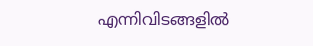എന്നിവിടങ്ങളിൽ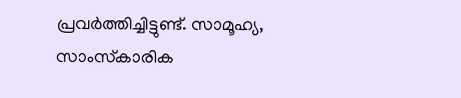പ്രവർത്തിച്ചിട്ടുണ്ട്. സാമൂഹ്യ, സാംസ്‌കാരിക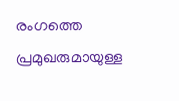രംഗത്തെ പ്രമുഖരുമായുള്ള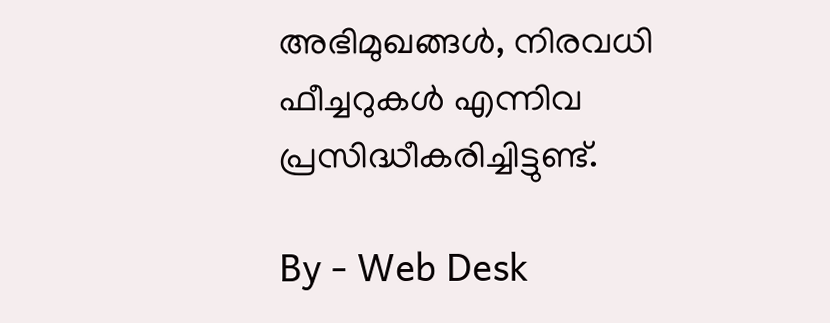അഭിമുഖങ്ങൾ, നിരവധി ഫീച്ചറുകൾ എന്നിവ പ്രസിദ്ധീകരിച്ചിട്ടുണ്ട്.

By - Web Desk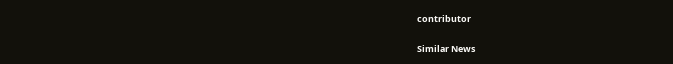contributor

Similar News